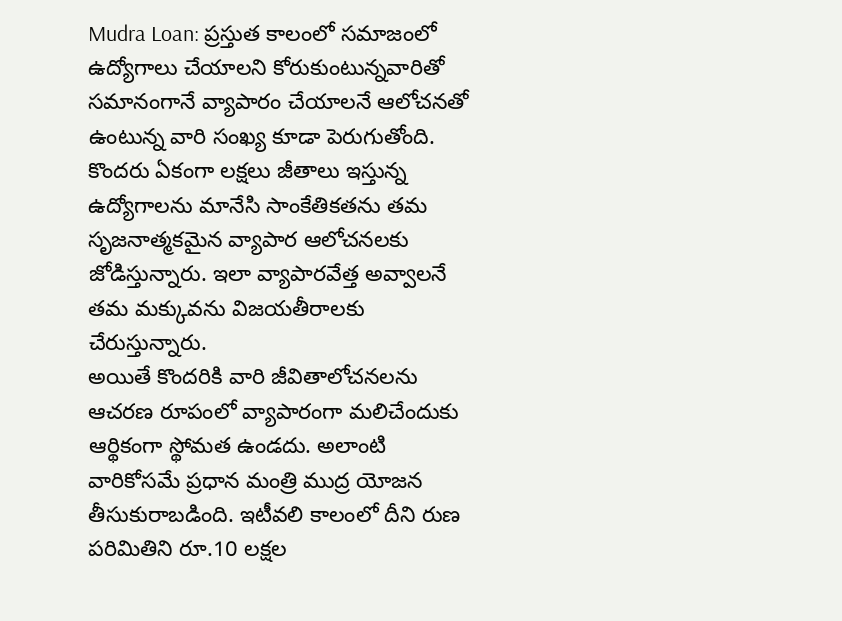Mudra Loan: ప్రస్తుత కాలంలో సమాజంలో ఉద్యోగాలు చేయాలని కోరుకుంటున్నవారితో సమానంగానే వ్యాపారం చేయాలనే ఆలోచనతో ఉంటున్న వారి సంఖ్య కూడా పెరుగుతోంది. కొందరు ఏకంగా లక్షలు జీతాలు ఇస్తున్న ఉద్యోగాలను మానేసి సాంకేతికతను తమ సృజనాత్మకమైన వ్యాపార ఆలోచనలకు జోడిస్తున్నారు. ఇలా వ్యాపారవేత్త అవ్వాలనే తమ మక్కువను విజయతీరాలకు చేరుస్తున్నారు.
అయితే కొందరికి వారి జీవితాలోచనలను ఆచరణ రూపంలో వ్యాపారంగా మలిచేందుకు ఆర్థికంగా స్థోమత ఉండదు. అలాంటి వారికోసమే ప్రధాన మంత్రి ముద్ర యోజన తీసుకురాబడింది. ఇటీవలి కాలంలో దీని రుణ పరిమితిని రూ.10 లక్షల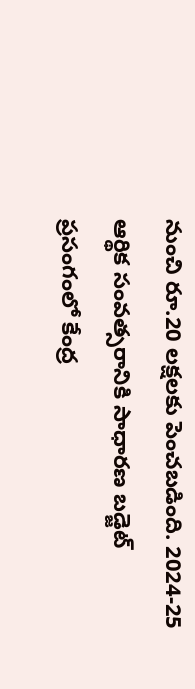నుంచి రూ.20 లక్షలకు పెంచబడింది. 2024-25 ఆర్థిక సంవత్సరానికి సాధారణ బడ్జెట్ ప్రసంగంలో కేంద్ర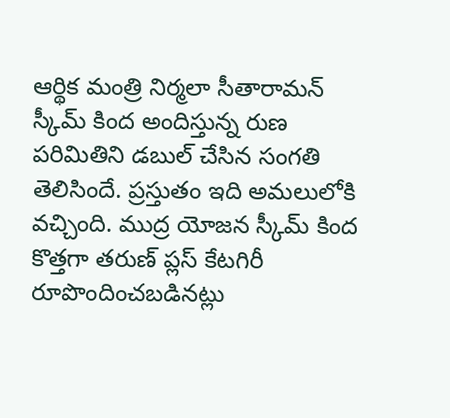ఆర్థిక మంత్రి నిర్మలా సీతారామన్ స్కీమ్ కింద అందిస్తున్న రుణ పరిమితిని డబుల్ చేసిన సంగతి తెలిసిందే. ప్రస్తుతం ఇది అమలులోకి వచ్చింది. ముద్ర యోజన స్కీమ్ కింద కొత్తగా తరుణ్ ప్లస్ కేటగిరీ రూపొందించబడినట్లు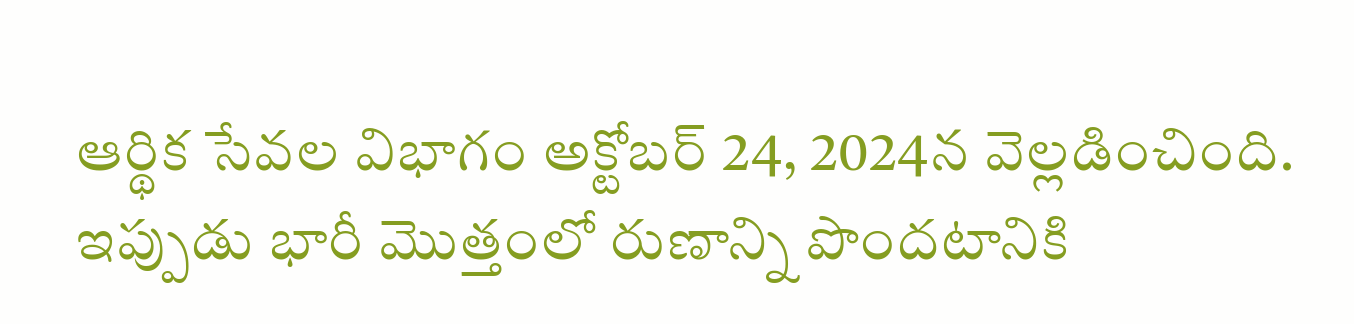ఆర్థిక సేవల విభాగం అక్టోబర్ 24, 2024న వెల్లడించింది. ఇప్పుడు భారీ మెుత్తంలో రుణాన్ని పొందటానికి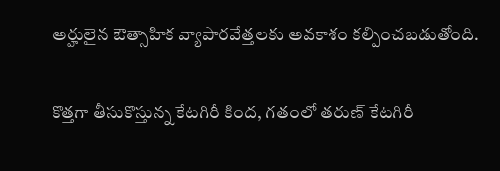అర్హులైన ఔత్సాహిక వ్యాపారవేత్తలకు అవకాశం కల్పించబడుతోంది.

కొత్తగా తీసుకొస్తున్న కేటగిరీ కింద, గతంలో తరుణ్ కేటగిరీ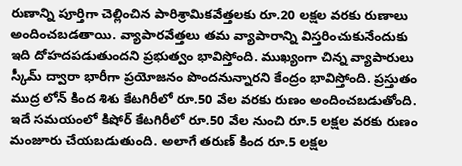రుణాన్ని పూర్తిగా చెల్లించిన పారిశ్రామికవేత్తలకు రూ.20 లక్షల వరకు రుణాలు అందించబడతాయి. వ్యాపారవేత్తలు తమ వ్యాపారాన్ని విస్తరించుకునేందుకు ఇది దోహదపడుతుందని ప్రభుత్వం భావిస్తోంది. ముఖ్యంగా చిన్న వ్యాపారులు స్కీమ్ ద్వారా భారీగా ప్రయోజనం పొందనున్నారని కేంద్రం భావిస్తోంది. ప్రస్తుతం ముద్ర లోన్ కింద శిశు కేటగిరీలో రూ.50 వేల వరకు రుణం అందించబడుతోంది. ఇదే సమయంలో కిషోర్ కేటగిరీలో రూ.50 వేల నుంచి రూ.5 లక్షల వరకు రుణం మంజూరు చేయబడుతుంది. అలాగే తరుణ్ కింద రూ.5 లక్షల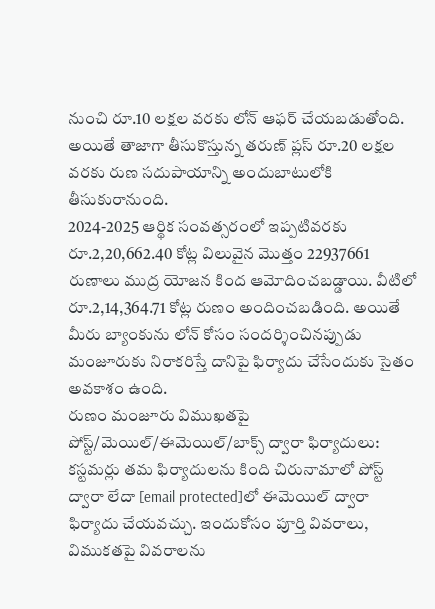నుంచి రూ.10 లక్షల వరకు లోన్ ఆఫర్ చేయబడుతోంది. అయితే తాజాగా తీసుకొస్తున్న తరుణ్ ప్లస్ రూ.20 లక్షల వరకు రుణ సదుపాయాన్ని అందుబాటులోకి తీసుకురానుంది.
2024-2025 ఆర్థిక సంవత్సరంలో ఇప్పటివరకు రూ.2,20,662.40 కోట్ల విలువైన మొత్తం 22937661 రుణాలు ముద్ర యోజన కింద ఆమోదించబడ్డాయి. వీటిలో రూ.2,14,364.71 కోట్ల రుణం అందించబడింది. అయితే మీరు బ్యాంకును లోన్ కోసం సందర్శించినప్పుడు మంజూరుకు నిరాకరిస్తే దానిపై ఫిర్యాదు చేసేందుకు సైతం అవకాశం ఉంది.
రుణం మంజూరు విముఖతపై పోస్ట్/మెయిల్/ఈమెయిల్/బాక్స్ ద్వారా ఫిర్యాదులు:
కస్టమర్లు తమ ఫిర్యాదులను కింది చిరునామాలో పోస్ట్ ద్వారా లేదా [email protected]లో ఈమెయిల్ ద్వారా ఫిర్యాదు చేయవచ్చు. ఇందుకోసం పూర్తి వివరాలు, విముకతపై వివరాలను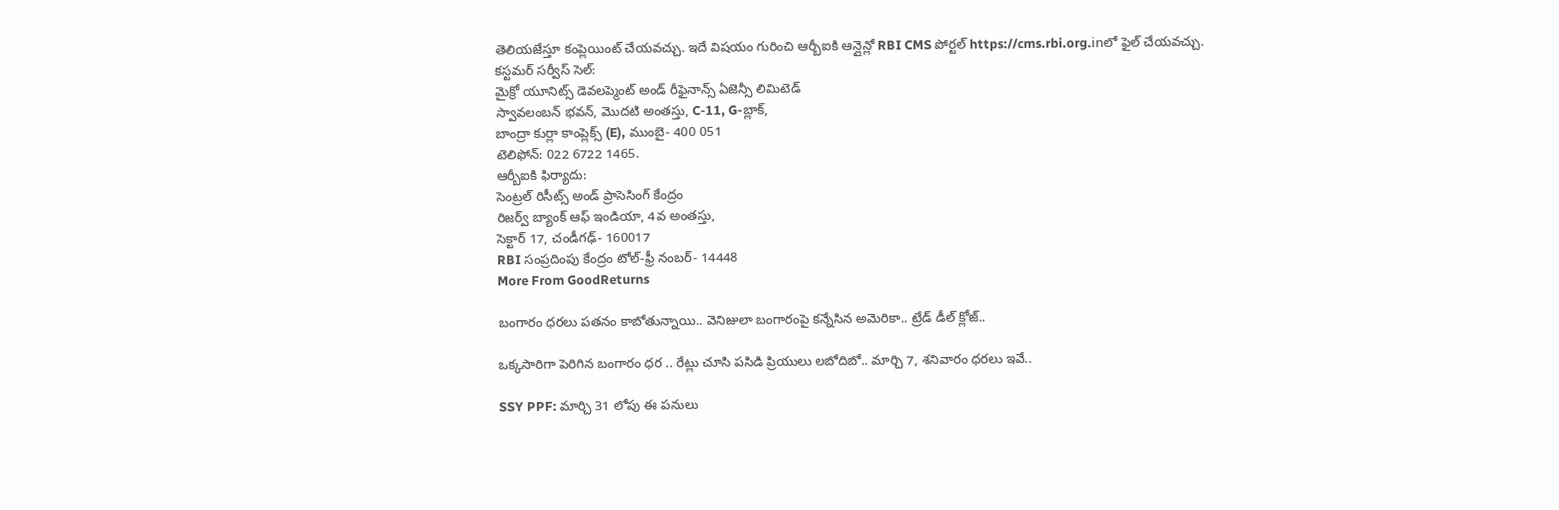తెలియజేస్తూ కంప్లెయింట్ చేయవచ్చు. ఇదే విషయం గురించి ఆర్బీఐకి ఆన్లైన్లో RBI CMS పోర్టల్ https://cms.rbi.org.inలో ఫైల్ చేయవచ్చు.
కస్టమర్ సర్వీస్ సెల్:
మైక్రో యూనిట్స్ డెవలప్మెంట్ అండ్ రీఫైనాన్స్ ఏజెన్సీ లిమిటెడ్
స్వావలంబన్ భవన్, మొదటి అంతస్తు, C-11, G-బ్లాక్,
బాంద్రా కుర్లా కాంప్లెక్స్ (E), ముంబై- 400 051
టెలిఫోన్: 022 6722 1465.
ఆర్బీఐకి ఫిర్యాదు:
సెంట్రల్ రిసీట్స్ అండ్ ప్రాసెసింగ్ కేంద్రం
రిజర్వ్ బ్యాంక్ ఆఫ్ ఇండియా, 4వ అంతస్తు,
సెక్టార్ 17, చండీగఢ్- 160017
RBI సంప్రదింపు కేంద్రం టోల్-ఫ్రీ నంబర్- 14448
More From GoodReturns

బంగారం ధరలు పతనం కాబోతున్నాయి.. వెనిజులా బంగారంపై కన్నేసిన అమెరికా.. ట్రేడ్ డీల్ క్లోజ్..

ఒక్కసారిగా పెరిగిన బంగారం ధర .. రేట్లు చూసి పసిడి ప్రియులు లబోదిబో.. మార్చి 7, శనివారం ధరలు ఇవే..

SSY PPF: మార్చి 31 లోపు ఈ పనులు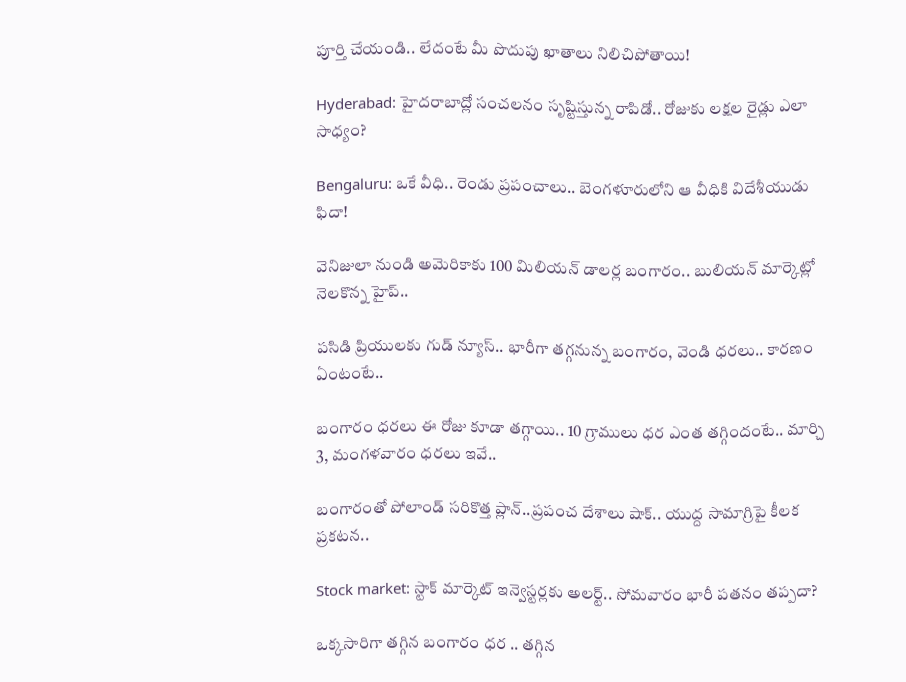పూర్తి చేయండి.. లేదంటే మీ పొదుపు ఖాతాలు నిలిచిపోతాయి!

Hyderabad: హైదరాబాద్లో సంచలనం సృష్టిస్తున్న రాపిడో.. రోజుకు లక్షల రైడ్లు ఎలా సాధ్యం?

Bengaluru: ఒకే వీధి.. రెండు ప్రపంచాలు.. బెంగళూరులోని ఆ వీధికి విదేశీయుడు ఫిదా!

వెనిజులా నుండి అమెరికాకు 100 మిలియన్ డాలర్ల బంగారం.. బులియన్ మార్కెట్లో నెలకొన్న హైప్..

పసిడి ప్రియులకు గుడ్ న్యూస్.. భారీగా తగ్గనున్న బంగారం, వెండి ధరలు.. కారణం ఏంటంటే..

బంగారం ధరలు ఈ రోజు కూడా తగ్గాయి.. 10 గ్రాములు ధర ఎంత తగ్గిందంటే.. మార్చి 3, మంగళవారం ధరలు ఇవే..

బంగారంతో పోలాండ్ సరికొత్త ప్లాన్..ప్రపంచ దేశాలు షాక్.. యుద్ద సామాగ్రిపై కీలక ప్రకటన..

Stock market: స్టాక్ మార్కెట్ ఇన్వెస్టర్లకు అలర్ట్.. సోమవారం భారీ పతనం తప్పదా?

ఒక్కసారిగా తగ్గిన బంగారం ధర .. తగ్గిన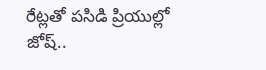రేట్లతో పసిడి ప్రియుల్లో జోష్..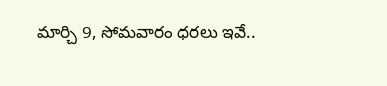మార్చి 9, సోమవారం ధరలు ఇవే..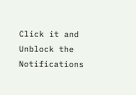Click it and Unblock the Notifications